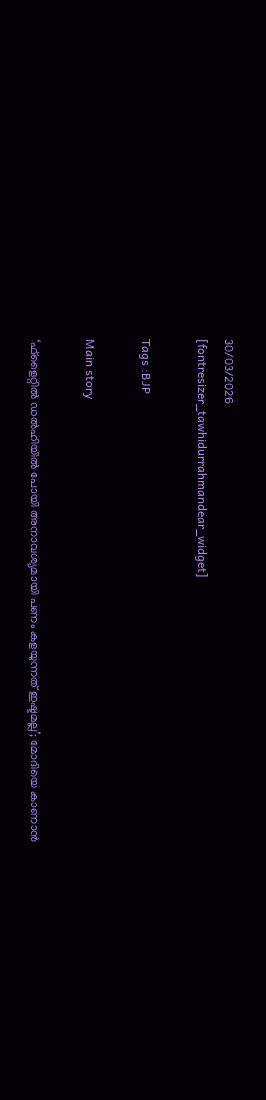30/03/2026
[fontresizer_tawhidurrahmandear_widget]

Tags :BJP

Main story

‘ഫ്‌ളൈറ്റിൽ ഡൽഹിയിൽ പോയി അനാവശ്യമായി പണം കളയുന്നത് ഇഷ്ടമല്ല’; മോദിയെ കാണാൻ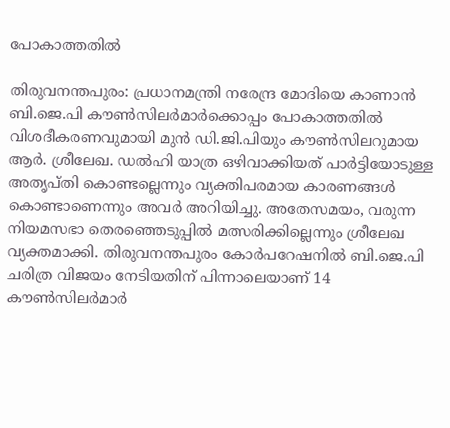പോകാത്തതിൽ

തിരുവനന്തപുരം: പ്രധാനമന്ത്രി നരേന്ദ്ര മോദിയെ കാണാൻ ബി.ജെ.പി കൗൺസിലർമാർക്കൊപ്പം പോകാത്തതിൽ വിശദീകരണവുമായി മുൻ ഡി.ജി.പിയും കൗൺസിലറുമായ ആർ. ശ്രീലേഖ. ഡൽഹി യാത്ര ഒഴിവാക്കിയത് പാർട്ടിയോടുള്ള അതൃപ്തി കൊണ്ടല്ലെന്നും വ്യക്തിപരമായ കാരണങ്ങൾ കൊണ്ടാണെന്നും അവർ അറിയിച്ചു. അതേസമയം, വരുന്ന നിയമസഭാ തെരഞ്ഞെടുപ്പിൽ മത്സരിക്കില്ലെന്നും ശ്രീലേഖ വ്യക്തമാക്കി. തിരുവനന്തപുരം കോർപറേഷനിൽ ബി.ജെ.പി ചരിത്ര വിജയം നേടിയതിന് പിന്നാലെയാണ് 14 കൗൺസിലർമാർ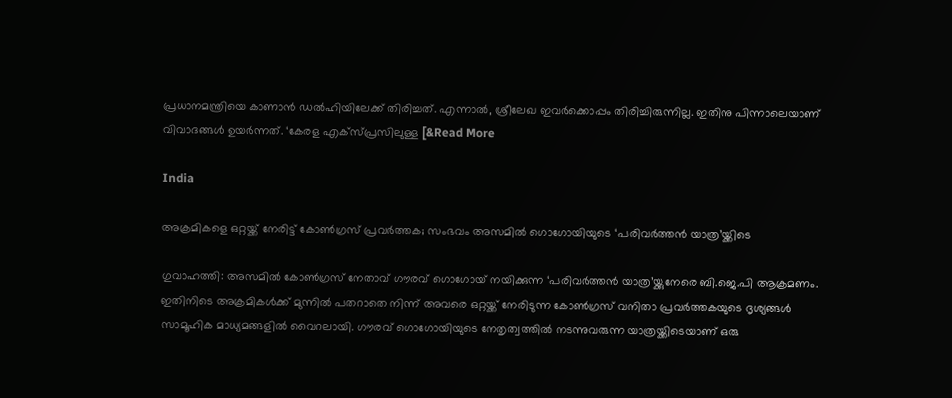പ്രധാനമന്ത്രിയെ കാണാൻ ഡൽഹിയിലേക്ക് തിരിച്ചത്. എന്നാൽ, ശ്രീലേഖ ഇവർക്കൊപ്പം തിരിച്ചിരുന്നില്ല. ഇതിനു പിന്നാലെയാണ് വിവാദങ്ങൾ ഉയർന്നത്. ‘കേരള എക്‌സ്പ്രസിലുള്ള [&Read More

India

അക്രമികളെ ഒറ്റയ്ക്ക് നേരിട്ട് കോൺഗ്രസ് പ്രവർത്തക; സംഭവം അസമിൽ ഗൊഗോയിയുടെ ‘പരിവർത്തൻ യാത്ര’യ്ക്കിടെ

ഗുവാഹത്തി: അസമിൽ കോൺഗ്രസ് നേതാവ് ഗൗരവ് ഗൊഗോയ് നയിക്കുന്ന ‘പരിവർത്തൻ യാത്ര’യ്ക്കുനേരെ ബി.ജെ.പി ആക്രമണം. ഇതിനിടെ അക്രമികൾക്ക് മുന്നിൽ പതറാതെ നിന്ന് അവരെ ഒറ്റയ്ക്ക് നേരിടുന്ന കോൺഗ്രസ് വനിതാ പ്രവർത്തകയുടെ ദൃശ്യങ്ങൾ സാമൂഹിക മാധ്യമങ്ങളിൽ വൈറലായി. ഗൗരവ് ഗൊഗോയിയുടെ നേതൃത്വത്തിൽ നടന്നുവരുന്ന യാത്രയ്ക്കിടെയാണ് ഒരു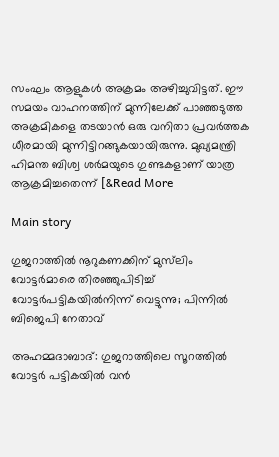സംഘം ആളുകൾ അക്രമം അഴിച്ചുവിട്ടത്. ഈ സമയം വാഹനത്തിന് മുന്നിലേക്ക് പാഞ്ഞടുത്ത അക്രമികളെ തടയാൻ ഒരു വനിതാ പ്രവർത്തക ധീരമായി മുന്നിട്ടിറങ്ങുകയായിരുന്നു. മുഖ്യമന്ത്രി ഹിമന്ത ബിശ്വ ശർമയുടെ ഗുണ്ടകളാണ് യാത്ര ആക്രമിച്ചതെന്ന് [&Read More

Main story

ഗുജറാത്തിൽ നൂറുകണക്കിന് മുസ്‌ലിം വോട്ടർമാരെ തിരഞ്ഞുപിടിച്ച് വോട്ടർപട്ടികയിൽനിന്ന് വെട്ടുന്നു; പിന്നിൽ ബിജെപി നേതാവ്

അഹമ്മദാബാദ്: ഗുജറാത്തിലെ സൂറത്തിൽ വോട്ടർ പട്ടികയിൽ വൻ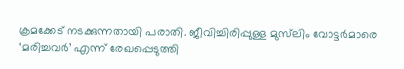ക്രമക്കേട് നടക്കുന്നതായി പരാതി. ജീവിച്ചിരിപ്പുള്ള മുസ്‌ലിം വോട്ടർമാരെ ‘മരിച്ചവർ’ എന്ന് രേഖപ്പെടുത്തി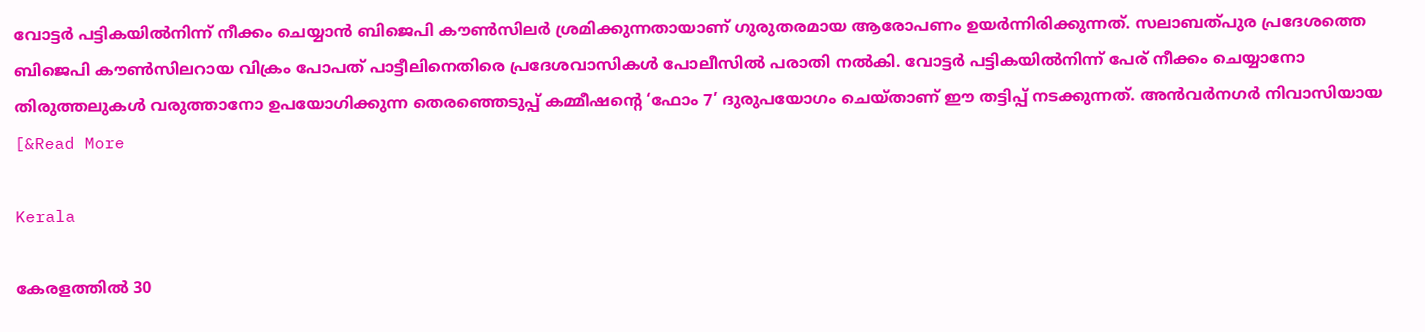വോട്ടർ പട്ടികയിൽനിന്ന് നീക്കം ചെയ്യാൻ ബിജെപി കൗൺസിലർ ശ്രമിക്കുന്നതായാണ് ഗുരുതരമായ ആരോപണം ഉയർന്നിരിക്കുന്നത്. സലാബത്പുര പ്രദേശത്തെ ബിജെപി കൗൺസിലറായ വിക്രം പോപത് പാട്ടീലിനെതിരെ പ്രദേശവാസികൾ പോലീസിൽ പരാതി നൽകി. വോട്ടർ പട്ടികയിൽനിന്ന് പേര് നീക്കം ചെയ്യാനോ തിരുത്തലുകൾ വരുത്താനോ ഉപയോഗിക്കുന്ന തെരഞ്ഞെടുപ്പ് കമ്മീഷന്റെ ‘ഫോം 7’ ദുരുപയോഗം ചെയ്താണ് ഈ തട്ടിപ്പ് നടക്കുന്നത്. അൻവർനഗർ നിവാസിയായ [&Read More

Kerala

കേരളത്തിൽ 30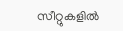സീറ്റുകളിൽ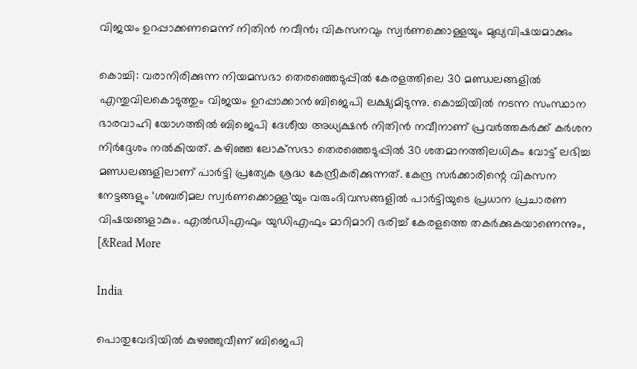വിജയം ഉറപ്പാക്കണമെന്ന് നിതിൻ നവീൻ; വികസനവും സ്വർണക്കൊള്ളയും മുഖ്യവിഷയമാക്കും

കൊച്ചി: വരാനിരിക്കുന്ന നിയമസഭാ തെരഞ്ഞെടുപ്പിൽ കേരളത്തിലെ 30 മണ്ഡലങ്ങളിൽ എന്തുവിലകൊടുത്തും വിജയം ഉറപ്പാക്കാൻ ബിജെപി ലക്ഷ്യമിടുന്നു. കൊച്ചിയിൽ നടന്ന സംസ്ഥാന ഭാരവാഹി യോഗത്തിൽ ബിജെപി ദേശീയ അധ്യക്ഷൻ നിതിൻ നവീനാണ് പ്രവർത്തകർക്ക് കർശന നിർദ്ദേശം നൽകിയത്. കഴിഞ്ഞ ലോക്‌സഭാ തെരഞ്ഞെടുപ്പിൽ 30 ശതമാനത്തിലധികം വോട്ട് ലഭിച്ച മണ്ഡലങ്ങളിലാണ് പാർട്ടി പ്രത്യേക ശ്രദ്ധ കേന്ദ്രീകരിക്കുന്നത്. കേന്ദ്ര സർക്കാരിന്റെ വികസന നേട്ടങ്ങളും ‘ശബരിമല സ്വർണക്കൊള്ള’യും വരുംദിവസങ്ങളിൽ പാർട്ടിയുടെ പ്രധാന പ്രചാരണ വിഷയങ്ങളാകും. എൽഡിഎഫും യുഡിഎഫും മാറിമാറി ഭരിച്ച് കേരളത്തെ തകർക്കുകയാണെന്നും, [&Read More

India

പൊതുവേദിയിൽ കുഴഞ്ഞുവീണ് ബിജെപി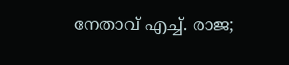നേതാവ് എച്ച്. രാജ;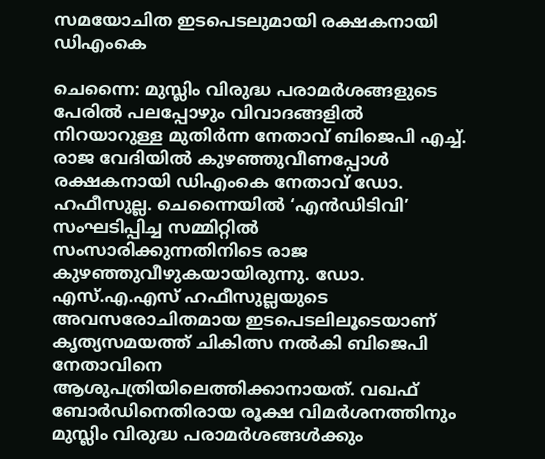സമയോചിത ഇടപെടലുമായി രക്ഷകനായി ഡിഎംകെ

ചെന്നൈ: മുസ്ലിം വിരുദ്ധ പരാമർശങ്ങളുടെ പേരിൽ പലപ്പോഴും വിവാദങ്ങളിൽ നിറയാറുള്ള മുതിർന്ന നേതാവ് ബിജെപി എച്ച്. രാജ വേദിയിൽ കുഴഞ്ഞുവീണപ്പോൾ രക്ഷകനായി ഡിഎംകെ നേതാവ് ഡോ. ഹഫീസുല്ല. ചെന്നൈയിൽ ‘എൻഡിടിവി’ സംഘടിപ്പിച്ച സമ്മിറ്റിൽ സംസാരിക്കുന്നതിനിടെ രാജ കുഴഞ്ഞുവീഴുകയായിരുന്നു. ഡോ. എസ്.എ.എസ് ഹഫീസുല്ലയുടെ അവസരോചിതമായ ഇടപെടലിലൂടെയാണ് കൃത്യസമയത്ത് ചികിത്സ നൽകി ബിജെപി നേതാവിനെ ആശുപത്രിയിലെത്തിക്കാനായത്. വഖഫ് ബോർഡിനെതിരായ രൂക്ഷ വിമർശനത്തിനും മുസ്ലിം വിരുദ്ധ പരാമർശങ്ങൾക്കും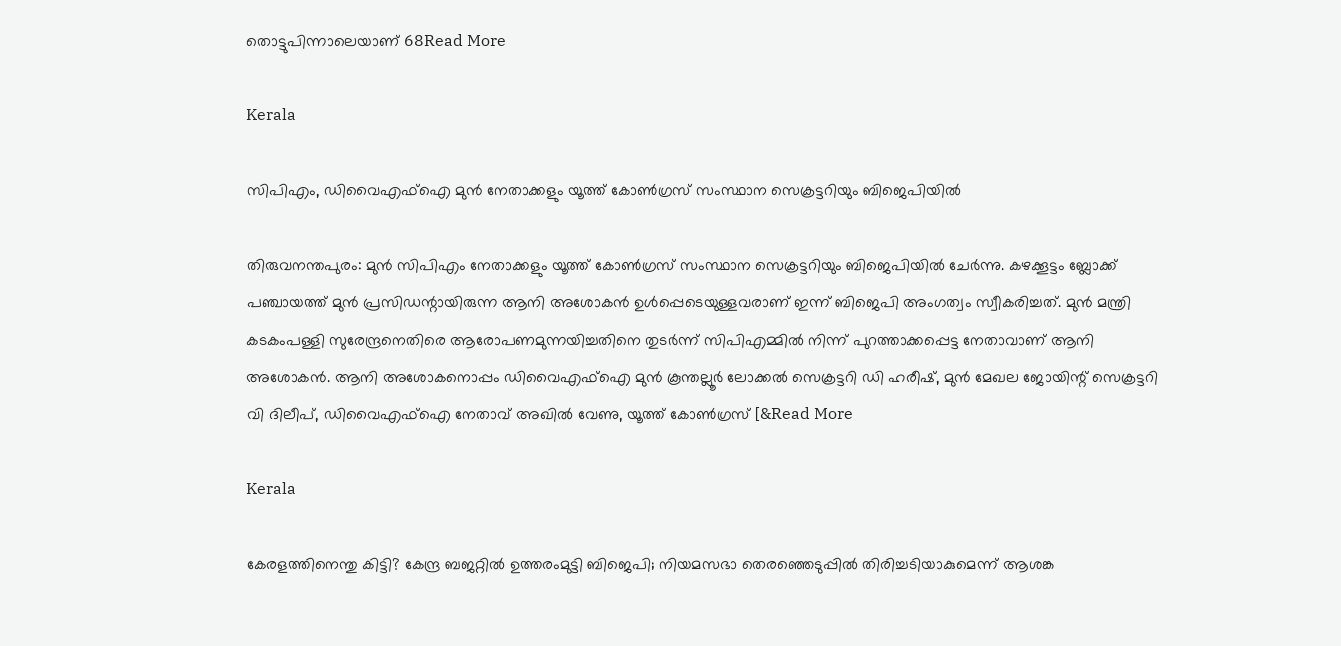തൊട്ടുപിന്നാലെയാണ് 68Read More

Kerala

സിപിഎം, ഡിവൈഎഫ്‌ഐ മുൻ നേതാക്കളും യൂത്ത് കോൺഗ്രസ് സംസ്ഥാന സെക്രട്ടറിയും ബിജെപിയിൽ

തിരുവനന്തപുരം: മുൻ സിപിഎം നേതാക്കളും യൂത്ത് കോൺഗ്രസ് സംസ്ഥാന സെക്രട്ടറിയും ബിജെപിയിൽ ചേർന്നു. കഴക്കൂട്ടം ബ്ലോക്ക് പഞ്ചായത്ത് മുൻ പ്രസിഡന്റായിരുന്ന ആനി അശോകൻ ഉൾപ്പെടെയുള്ളവരാണ് ഇന്ന് ബിജെപി അംഗത്വം സ്വീകരിച്ചത്. മുൻ മന്ത്രി കടകംപള്ളി സുരേന്ദ്രനെതിരെ ആരോപണമുന്നയിച്ചതിനെ തുടർന്ന് സിപിഎമ്മിൽ നിന്ന് പുറത്താക്കപ്പെട്ട നേതാവാണ് ആനി അശോകൻ. ആനി അശോകനൊപ്പം ഡിവൈഎഫ്‌ഐ മുൻ കൂന്തല്ലൂർ ലോക്കൽ സെക്രട്ടറി ഡി ഹരീഷ്, മുൻ മേഖല ജോയിന്റ് സെക്രട്ടറി വി ദിലീപ്, ഡിവൈഎഫ്‌ഐ നേതാവ് അഖിൽ വേണു, യൂത്ത് കോൺഗ്രസ് [&Read More

Kerala

കേരളത്തിനെന്തു കിട്ടി? കേന്ദ്ര ബജറ്റിൽ ഉത്തരംമുട്ടി ബിജെപി; നിയമസഭാ തെരഞ്ഞെടുപ്പിൽ തിരിച്ചടിയാകുമെന്ന് ആശങ്ക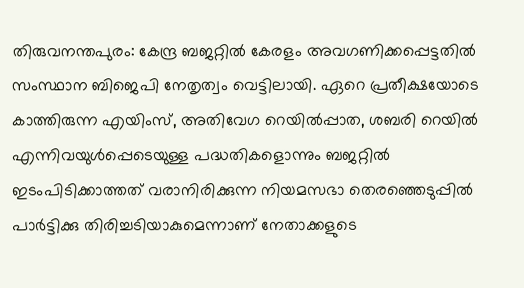തിരുവനന്തപുരം: കേന്ദ്ര ബജറ്റിൽ കേരളം അവഗണിക്കപ്പെട്ടതിൽ സംസ്ഥാന ബിജെപി നേതൃത്വം വെട്ടിലായി. ഏറെ പ്രതീക്ഷയോടെ കാത്തിരുന്ന എയിംസ്, അതിവേഗ റെയിൽപ്പാത, ശബരി റെയിൽ എന്നിവയുൾപ്പെടെയുള്ള പദ്ധതികളൊന്നും ബജറ്റിൽ ഇടംപിടിക്കാത്തത് വരാനിരിക്കുന്ന നിയമസഭാ തെരഞ്ഞെടുപ്പിൽ പാർട്ടിക്കു തിരിച്ചടിയാകുമെന്നാണ് നേതാക്കളുടെ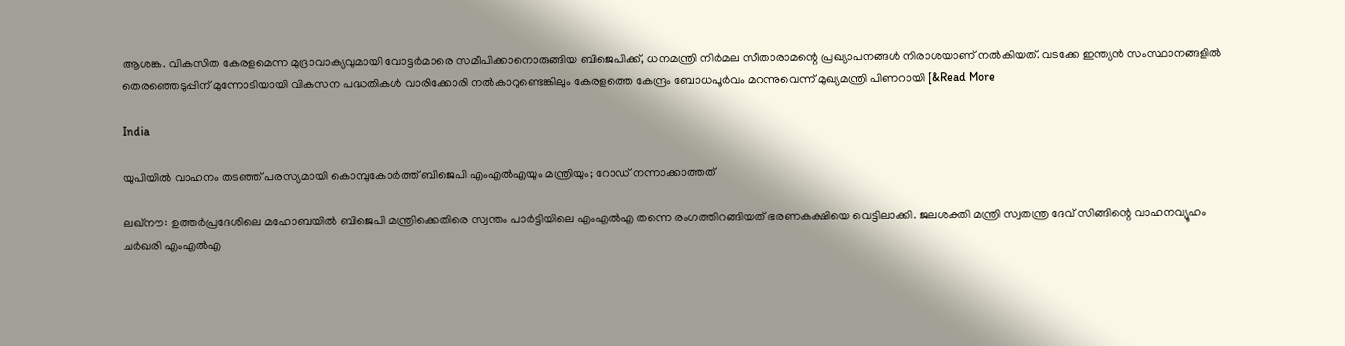ആശങ്ക. വികസിത കേരളമെന്ന മുദ്രാവാക്യവുമായി വോട്ടർമാരെ സമീപിക്കാനൊരുങ്ങിയ ബിജെപിക്ക്, ധനമന്ത്രി നിർമല സീതാരാമന്റെ പ്രഖ്യാപനങ്ങൾ നിരാശയാണ് നൽകിയത്. വടക്കേ ഇന്ത്യൻ സംസ്ഥാനങ്ങളിൽ തെരഞ്ഞെടുപ്പിന് മുന്നോടിയായി വികസന പദ്ധതികൾ വാരിക്കോരി നൽകാറുണ്ടെങ്കിലും കേരളത്തെ കേന്ദ്രം ബോധപൂർവം മറന്നുവെന്ന് മുഖ്യമന്ത്രി പിണറായി [&Read More

India

യുപിയിൽ വാഹനം തടഞ്ഞ് പരസ്യമായി കൊമ്പുകോർത്ത് ബിജെപി എംഎൽഎയും മന്ത്രിയും; റോഡ് നന്നാക്കാത്തത്‌

ലഖ്‌നൗ: ഉത്തർപ്രദേശിലെ മഹോബയിൽ ബിജെപി മന്ത്രിക്കെതിരെ സ്വന്തം പാർട്ടിയിലെ എംഎൽഎ തന്നെ രംഗത്തിറങ്ങിയത് ഭരണകക്ഷിയെ വെട്ടിലാക്കി. ജലശക്തി മന്ത്രി സ്വതന്ത്ര ദേവ് സിങ്ങിന്റെ വാഹനവ്യൂഹം ചർഖരി എംഎൽഎ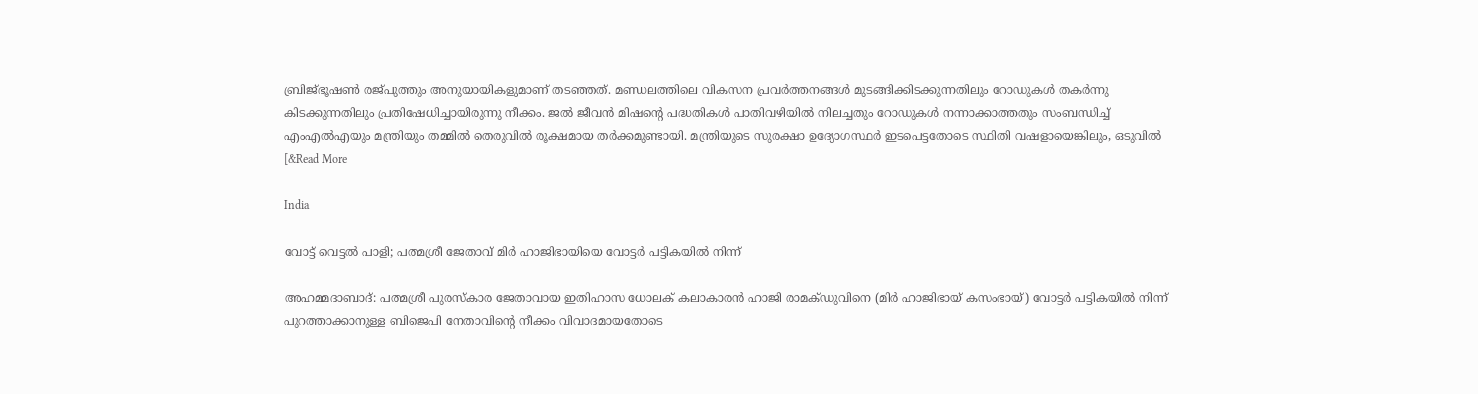ബ്രിജ്ഭൂഷൺ രജ്പുത്തും അനുയായികളുമാണ് തടഞ്ഞത്. മണ്ഡലത്തിലെ വികസന പ്രവർത്തനങ്ങൾ മുടങ്ങിക്കിടക്കുന്നതിലും റോഡുകൾ തകർന്നു കിടക്കുന്നതിലും പ്രതിഷേധിച്ചായിരുന്നു നീക്കം. ജൽ ജീവൻ മിഷന്റെ പദ്ധതികൾ പാതിവഴിയിൽ നിലച്ചതും റോഡുകൾ നന്നാക്കാത്തതും സംബന്ധിച്ച് എംഎൽഎയും മന്ത്രിയും തമ്മിൽ തെരുവിൽ രൂക്ഷമായ തർക്കമുണ്ടായി. മന്ത്രിയുടെ സുരക്ഷാ ഉദ്യോഗസ്ഥർ ഇടപെട്ടതോടെ സ്ഥിതി വഷളായെങ്കിലും, ഒടുവിൽ [&Read More

India

വോട്ട് വെട്ടൽ പാളി; പത്മശ്രീ ജേതാവ് മിർ ഹാജിഭായിയെ വോട്ടർ പട്ടികയിൽ നിന്ന്

അഹമ്മദാബാദ്: പത്മശ്രീ പുരസ്‌കാര ജേതാവായ ഇതിഹാസ ധോലക് കലാകാരൻ ഹാജി രാമക്ഡുവിനെ (മിർ ഹാജിഭായ് കസംഭായ്) വോട്ടർ പട്ടികയിൽ നിന്ന് പുറത്താക്കാനുള്ള ബിജെപി നേതാവിന്റെ നീക്കം വിവാദമായതോടെ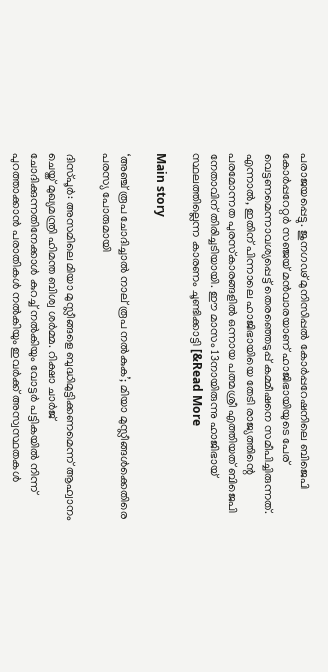പരാജയപ്പെട്ടു. ജുനഗഢ് മുനിസിപ്പൽ കോർപ്പറേഷനിലെ ബിജെപി കോർപ്പറേറ്റർ സഞ്ജയ് മൻവാരയാണ് ഹാജിഭായിയുടെ പേര് വെട്ടണമെന്നാവശ്യപ്പെട്ട് തെരഞ്ഞെടുപ്പ് കമ്മീഷനെ സമീപിച്ചിരുന്നത്. എന്നാൽ, ഇതിന് പിന്നാലെ ഹാജിഭായിയെ തേടി രാജ്യത്തിന്റെ പരമോന്നത പുരസ്‌കാരങ്ങളിൽ ഒന്നായ പത്മശ്രീ എത്തിയത് ബിജെപി നേതാവിന് തിരിച്ചടിയായി. ഈ മാസം 13നായിരുന്നു ഹാജിഭായ് സ്ഥലത്തില്ലെന്ന കാരണം ചൂണ്ടിക്കാട്ടി [&Read More

Main story

‘അഞ്ച് രൂപ ചോദിച്ചാൽ നാല് രൂപ നൽകുക’; മിയാ മുസ്ലീങ്ങൾക്കെതിരെ പരസ്യ പോരുമായി

ദിസ്പൂർ: അസമിലെ മിയാ മുസ്ലീങ്ങളെ ബുദ്ധിമുട്ടിക്കണമെന്ന് ആഹ്വാനം ചെയ്ത് മുഖ്യമന്ത്രി ഹിമന്ത ബിശ്വ ശർമ്മ. റിക്ഷാ ചാർജ് ചോദിക്കുന്നതിനേക്കാൾ കുറച്ച് നൽകിയും വോട്ടർ പട്ടികയിൽ നിന്ന് പുറത്താക്കാൻ പരാതികൾ നൽകിയും ഇവർക്ക് അസ്വസ്ഥതകൾ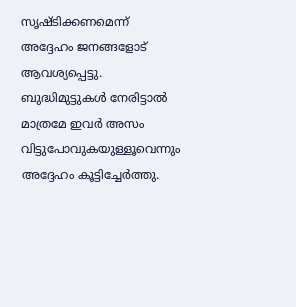സൃഷ്ടിക്കണമെന്ന് അദ്ദേഹം ജനങ്ങളോട് ആവശ്യപ്പെട്ടു. ബുദ്ധിമുട്ടുകൾ നേരിട്ടാൽ മാത്രമേ ഇവർ അസം വിട്ടുപോവുകയുള്ളൂവെന്നും അദ്ദേഹം കൂട്ടിച്ചേർത്തു.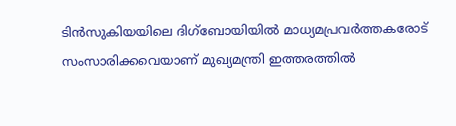ടിൻസുകിയയിലെ ദിഗ്‌ബോയിയിൽ മാധ്യമപ്രവർത്തകരോട് സംസാരിക്കവെയാണ് മുഖ്യമന്ത്രി ഇത്തരത്തിൽ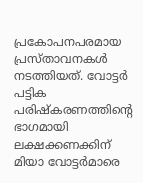പ്രകോപനപരമായ പ്രസ്താവനകൾ നടത്തിയത്. വോട്ടർ പട്ടിക പരിഷ്‌കരണത്തിന്റെ ഭാഗമായി ലക്ഷക്കണക്കിന് മിയാ വോട്ടർമാരെ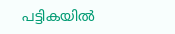പട്ടികയിൽ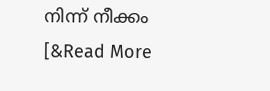നിന്ന് നീക്കം [&Read More